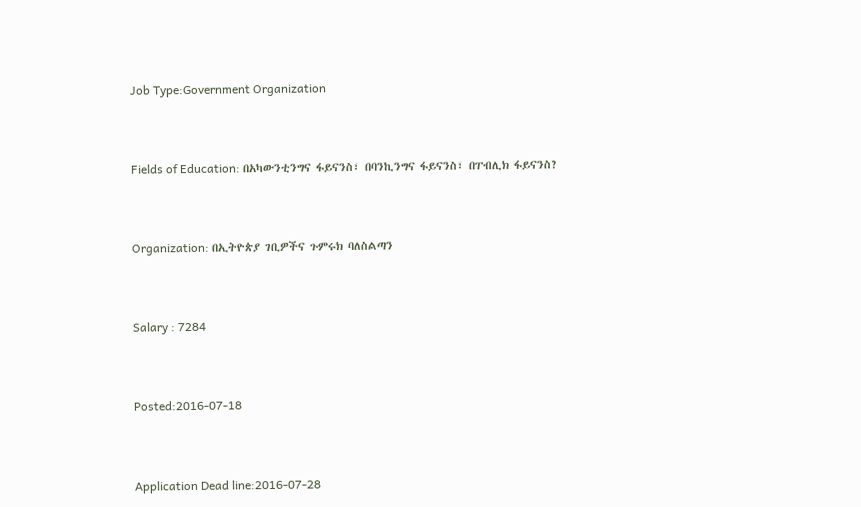Job Type:Government Organization



Fields of Education: በአካውንቲንግና ፋይናንስ፣ በባንኪንግና ፋይናንስ፣ በፐብሊክ ፋይናንስ?



Organization: በኢትዮጵያ ገቢዎችና ጉምሩክ ባለስልጣን



Salary : 7284



Posted:2016-07-18



Application Dead line:2016-07-28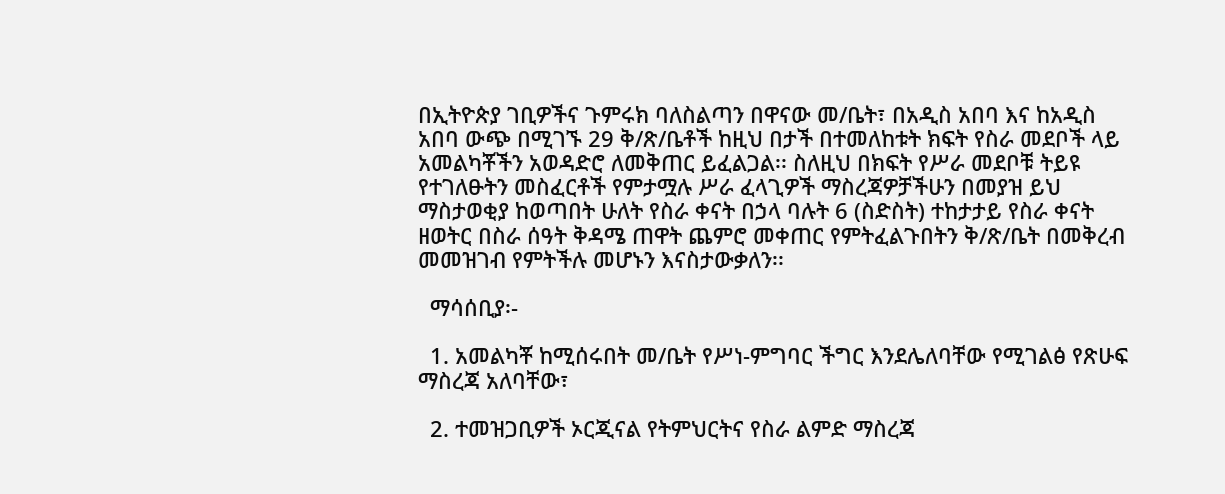በኢትዮጵያ ገቢዎችና ጉምሩክ ባለስልጣን በዋናው መ/ቤት፣ በአዲስ አበባ እና ከአዲስ አበባ ውጭ በሚገኙ 29 ቅ/ጽ/ቤቶች ከዚህ በታች በተመለከቱት ክፍት የስራ መደቦች ላይ አመልካቾችን አወዳድሮ ለመቅጠር ይፈልጋል፡፡ ስለዚህ በክፍት የሥራ መደቦቹ ትይዩ የተገለፁትን መስፈርቶች የምታሟሉ ሥራ ፈላጊዎች ማስረጃዎቻችሁን በመያዝ ይህ ማስታወቂያ ከወጣበት ሁለት የስራ ቀናት በኃላ ባሉት 6 (ስድስት) ተከታታይ የስራ ቀናት ዘወትር በስራ ሰዓት ቅዳሜ ጠዋት ጨምሮ መቀጠር የምትፈልጉበትን ቅ/ጽ/ቤት በመቅረብ መመዝገብ የምትችሉ መሆኑን እናስታውቃለን፡፡

  ማሳሰቢያ፡-

  1. አመልካቾ ከሚሰሩበት መ/ቤት የሥነ-ምግባር ችግር እንደሌለባቸው የሚገልፅ የጽሁፍ ማስረጃ አለባቸው፣

  2. ተመዝጋቢዎች ኦርጂናል የትምህርትና የስራ ልምድ ማስረጃ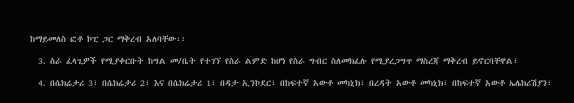ከማይመለስ ፎቶ ኮፒ ጋር ማቅረብ አለባቸው፡፡

  3. ስራ ፈላጊዎች የሚያቀርቡት ከግል መ/ቤት የተገኘ የስራ ልምድ ከሆነ የስራ ግብር ስለመክፈሉ የሚያረጋግጥ ማስረጃ ማቅረብ ይኖርባቸዋል፣

  4. በሴክሬታሪ 3፣ በሴክሬታሪ 2፣ እና በሴክሬታሪ 1፣ በዳታ ኢንኮደር፣ በከፍተኛ አውቶ መካኒክ፣ በረዳት አውቶ መካኒክ፣ በከፍተኛ አውቶ ኤሌክሪሽያን፣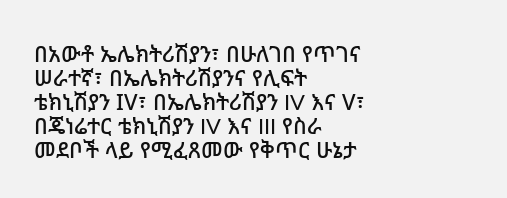በአውቶ ኤሌክትሪሽያን፣ በሁለገበ የጥገና ሠራተኛ፣ በኤሌክትሪሽያንና የሊፍት ቴክኒሽያን IV፣ በኤሌክትሪሽያን IV እና V፣ በጄነሬተር ቴክኒሽያን IV እና III የስራ መደቦች ላይ የሚፈጸመው የቅጥር ሁኔታ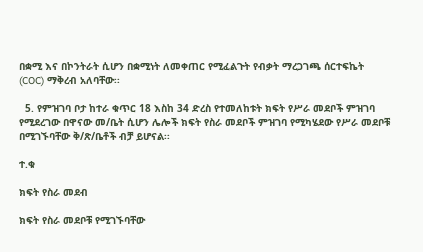በቋሚ እና በኮንትራት ሲሆን በቋሚነት ለመቀጠር የሚፈልጉት የብቃት ማረጋገጫ ሰርተፍኬት (COC) ማቅረብ አለባቸው፡፡

  5. የምዝገባ ቦታ ከተራ ቁጥር 18 እስከ 34 ድረስ የተመለከቱት ክፍት የሥራ መደቦች ምዝገባ የሚደረገው በዋናው መ/ቤት ሲሆን ሌሎች ክፍት የስራ መደቦች ምዝገባ የሚካሄደው የሥራ መደቦቹ በሚገኙባቸው ቅ/ጽ/ቤቶች ብቻ ይሆናል፡፡

ተ.ቁ

ክፍት የስራ መደብ

ክፍት የስራ መደቦቹ የሚገኙባቸው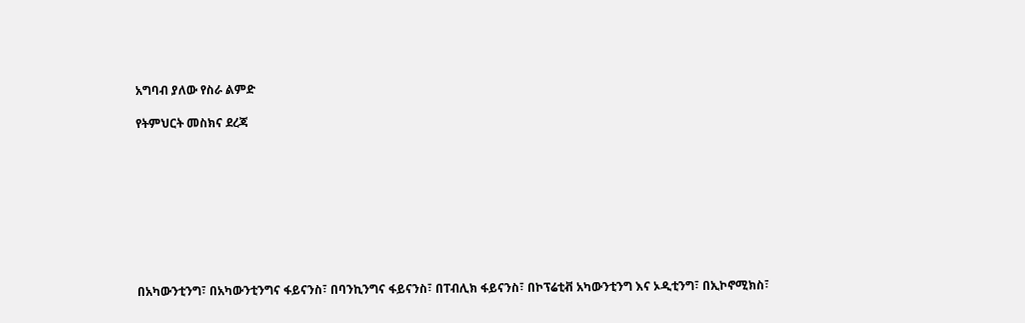አግባብ ያለው የስራ ልምድ

የትምህርት መስክና ደረጃ









በአካውንቲንግ፣ በአካውንቲንግና ፋይናንስ፣ በባንኪንግና ፋይናንስ፣ በፐብሊክ ፋይናንስ፣ በኮፕሬቲቭ አካውንቲንግ እና ኦዲቲንግ፣ በኢኮኖሚክስ፣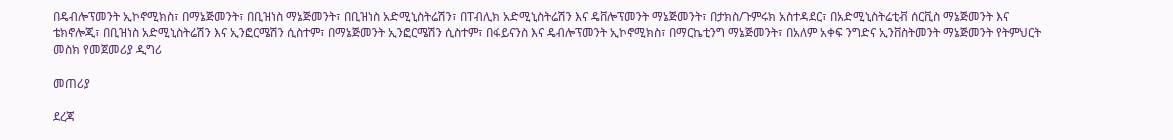በዴብሎፕመንት ኢኮኖሚክስ፣ በማኔጅመንት፣ በቢዝነስ ማኔጅመንት፣ በቢዝነስ አድሚኒስትሬሽን፣ በፐብሊክ አድሚኒስትሬሽን እና ዴቨሎፕመንት ማኔጅመንት፣ በታክስ/ጉምሩክ አስተዳደር፣ በአድሚኒስትሬቲቭ ሰርቪስ ማኔጅመንት እና ቴክኖሎጂ፣ በቢዝነስ አድሚኒስትሬሽን እና ኢንፎርሜሽን ሲስተም፣ በማኔጅመንት ኢንፎርሜሽን ሲስተም፣ በፋይናንስ እና ዴብሎፕመንት ኢኮኖሚክስ፣ በማርኬቲንግ ማኔጅመንት፣ በአለም አቀፍ ንግድና ኢንቨስትመንት ማኔጅመንት የትምህርት መስክ የመጀመሪያ ዲግሪ

መጠሪያ

ደረጃ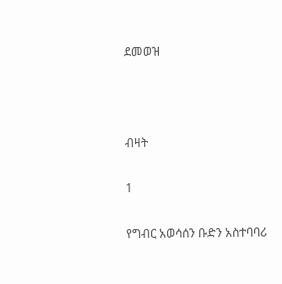ደመወዝ



ብዛት

1

የግብር አወሳሰን ቡድን አስተባባሪ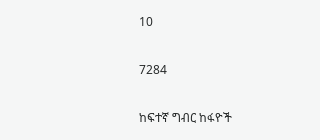10

7284

ከፍተኛ ግብር ከፋዮች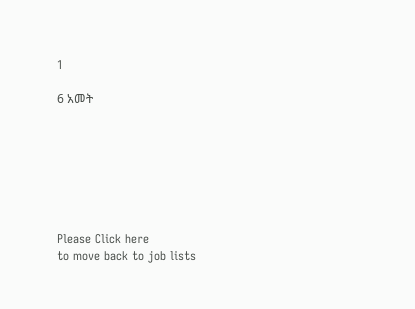1

6 አመት







Please Click here
to move back to job lists